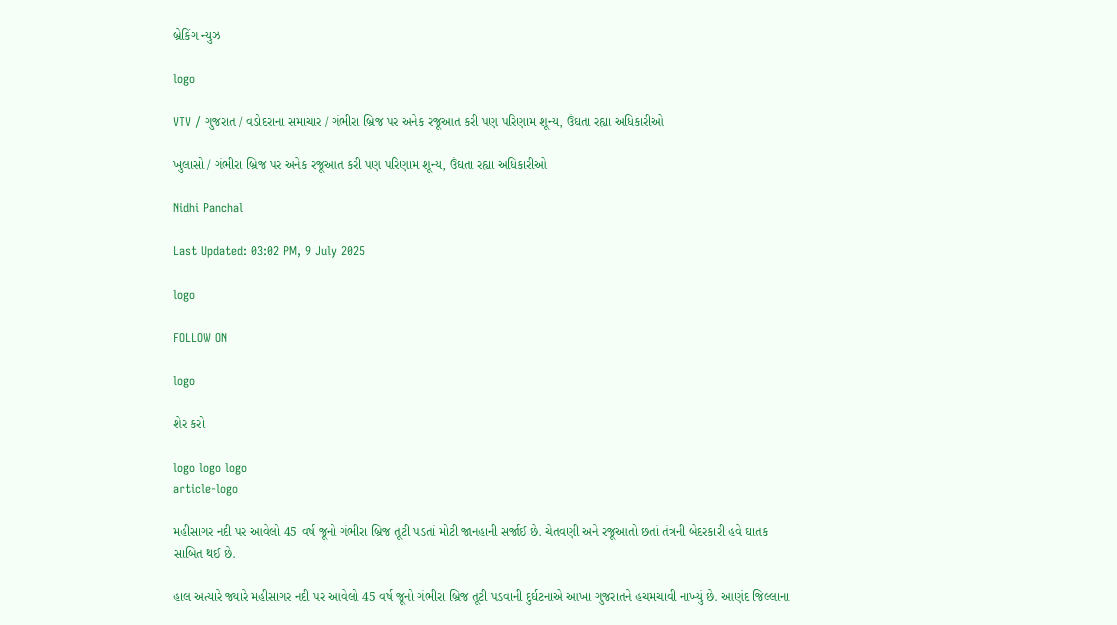બ્રેકિંગ ન્યુઝ

logo

VTV / ગુજરાત / વડોદરાના સમાચાર / ગંભીરા બ્રિજ પર અનેક રજૂઆત કરી પણ પરિણામ શૂન્ય, ઉંઘતા રહ્યા અધિકારીઓ

ખુલાસો / ગંભીરા બ્રિજ પર અનેક રજૂઆત કરી પણ પરિણામ શૂન્ય, ઉંઘતા રહ્યા અધિકારીઓ

Nidhi Panchal

Last Updated: 03:02 PM, 9 July 2025

logo

FOLLOW ON

logo

શેર કરો

logo logo logo
article-logo

મહીસાગર નદી પર આવેલો 45 વર્ષ જૂનો ગંભીરા બ્રિજ તૂટી પડતાં મોટી જાનહાની સર્જાઈ છે. ચેતવણી અને રજૂઆતો છતાં તંત્રની બેદરકારી હવે ઘાતક સાબિત થઈ છે.

હાલ અત્યારે જ્યારે મહીસાગર નદી પર આવેલો 45 વર્ષ જૂનો ગંભીરા બ્રિજ તૂટી પડવાની દુર્ઘટનાએ આખા ગુજરાતને હચમચાવી નાખ્યું છે. આણંદ જિલ્લાના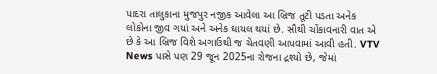પાદરા તાલુકાના મુજપુર નજીક આવેલા આ બ્રિજ તૂટી પડતા અનેક લોકોના જીવ ગયાં અને અનેક ઘાયલ થયાં છે. સૌથી ચોંકાવનારી વાત એ છે કે આ બ્રિજ વિશે અગાઉથી જ ચેતવણી આપવામાં આવી હતી. VTV News પાસે પણ 29 જૂન 2025ના રોજના દ્રશ્યો છે, જેમાં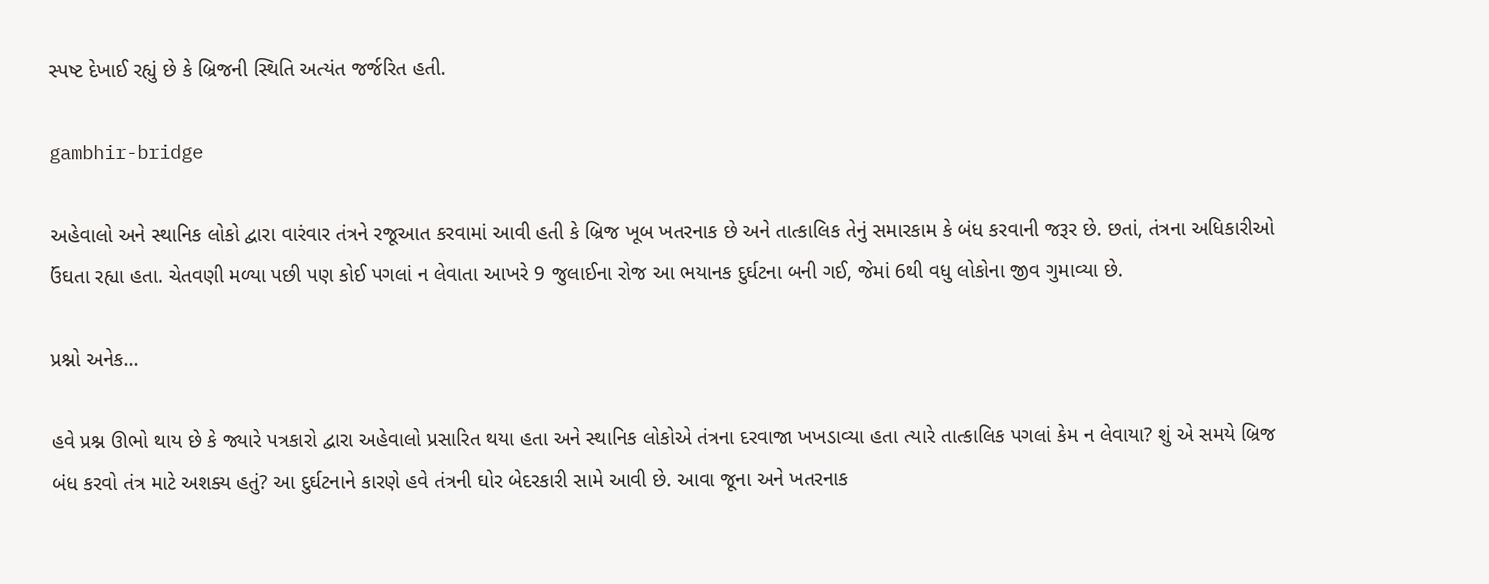સ્પષ્ટ દેખાઈ રહ્યું છે કે બ્રિજની સ્થિતિ અત્યંત જર્જરિત હતી.

gambhir-bridge

અહેવાલો અને સ્થાનિક લોકો દ્વારા વારંવાર તંત્રને રજૂઆત કરવામાં આવી હતી કે બ્રિજ ખૂબ ખતરનાક છે અને તાત્કાલિક તેનું સમારકામ કે બંધ કરવાની જરૂર છે. છતાં, તંત્રના અધિકારીઓ ઉંઘતા રહ્યા હતા. ચેતવણી મળ્યા પછી પણ કોઈ પગલાં ન લેવાતા આખરે 9 જુલાઈના રોજ આ ભયાનક દુર્ઘટના બની ગઈ, જેમાં 6થી વધુ લોકોના જીવ ગુમાવ્યા છે.

પ્રશ્નો અનેક...

હવે પ્રશ્ન ઊભો થાય છે કે જ્યારે પત્રકારો દ્વારા અહેવાલો પ્રસારિત થયા હતા અને સ્થાનિક લોકોએ તંત્રના દરવાજા ખખડાવ્યા હતા ત્યારે તાત્કાલિક પગલાં કેમ ન લેવાયા? શું એ સમયે બ્રિજ બંધ કરવો તંત્ર માટે અશક્ય હતું? આ દુર્ઘટનાને કારણે હવે તંત્રની ઘોર બેદરકારી સામે આવી છે. આવા જૂના અને ખતરનાક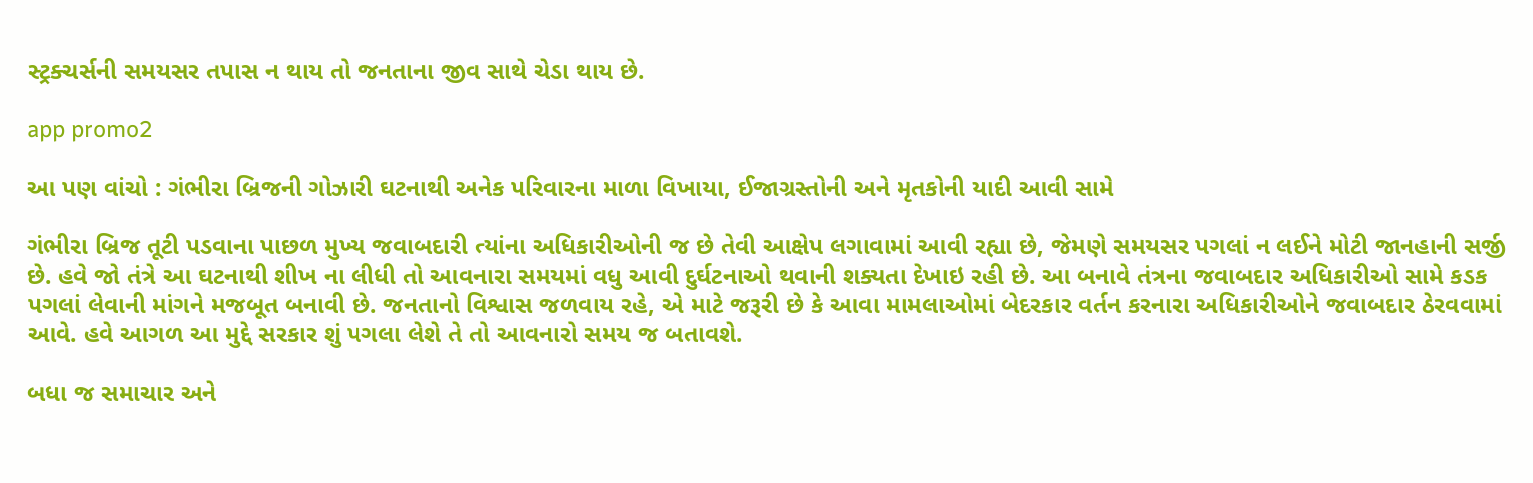સ્ટ્રક્ચર્સની સમયસર તપાસ ન થાય તો જનતાના જીવ સાથે ચેડા થાય છે.

app promo2

આ પણ વાંચો : ગંભીરા બ્રિજની ગોઝારી ઘટનાથી અનેક પરિવારના માળા વિખાયા, ઈજાગ્રસ્તોની અને મૃતકોની યાદી આવી સામે

ગંભીરા બ્રિજ તૂટી પડવાના પાછળ મુખ્ય જવાબદારી ત્યાંના અધિકારીઓની જ છે તેવી આક્ષેપ લગાવામાં આવી રહ્યા છે, જેમણે સમયસર પગલાં ન લઈને મોટી જાનહાની સર્જી છે. હવે જો તંત્રે આ ઘટનાથી શીખ ના લીધી તો આવનારા સમયમાં વધુ આવી દુર્ઘટનાઓ થવાની શક્યતા દેખાઇ રહી છે. આ બનાવે તંત્રના જવાબદાર અધિકારીઓ સામે કડક પગલાં લેવાની માંગને મજબૂત બનાવી છે. જનતાનો વિશ્વાસ જળવાય રહે, એ માટે જરૂરી છે કે આવા મામલાઓમાં બેદરકાર વર્તન કરનારા અધિકારીઓને જવાબદાર ઠેરવવામાં આવે. હવે આગળ આ મુદ્દે સરકાર શું પગલા લેશે તે તો આવનારો સમય જ બતાવશે.

બધા જ સમાચાર અને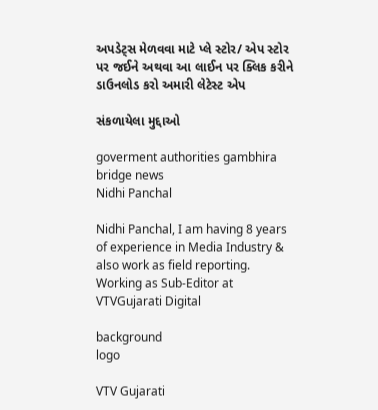અપડેટ્સ મેળવવા માટે પ્લે સ્ટોર/ એપ સ્ટોર પર જઈને અથવા આ લાઈન પર ક્લિક કરીને ડાઉનલોડ કરો અમારી લેટેસ્ટ એપ

સંકળાયેલા મુદ્દાઓ

goverment authorities gambhira bridge news
Nidhi Panchal

Nidhi Panchal, I am having 8 years of experience in Media Industry & also work as field reporting. Working as Sub-Editor at VTVGujarati Digital

background
logo

VTV Gujarati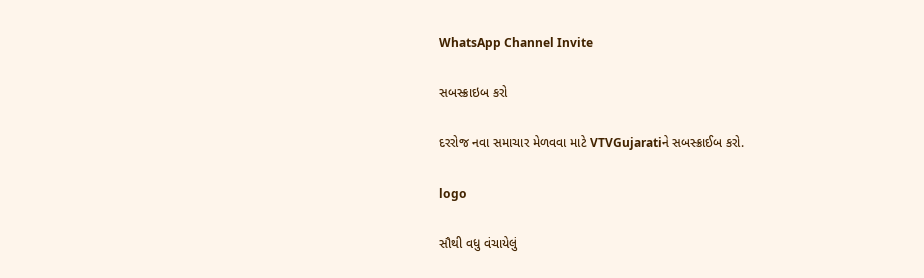WhatsApp Channel Invite

સબસ્ક્રાઇબ કરો

દરરોજ નવા સમાચાર મેળવવા માટે VTVGujaratiને સબસ્ક્રાઈબ કરો.

logo

સૌથી વધુ વંચાયેલું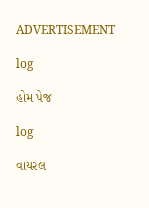ADVERTISEMENT

log

હોમ પેજ

log

વાયરલ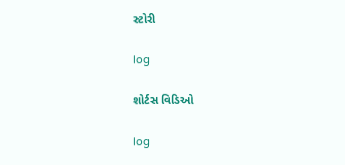સ્ટોરી

log

શોર્ટસ વિડિઓ

log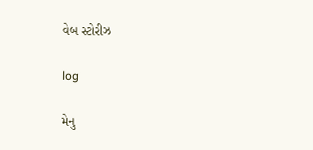વેબ સ્ટોરીઝ

log

મેનુ